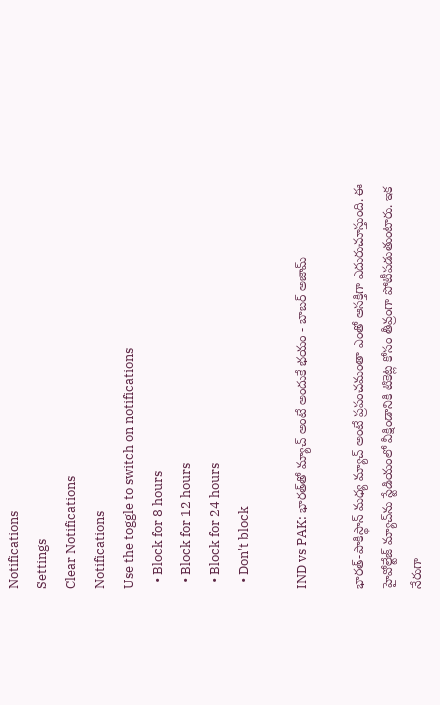Notifications
Settings
Clear Notifications
Notifications
Use the toggle to switch on notifications
  • Block for 8 hours
  • Block for 12 hours
  • Block for 24 hours
  • Don't block

IND vs PAK: భారత్‌తో మ్యాచ్ అంటే అందుకే భయం - బాబర్ అజామ్

భారత్-పాకిస్థాన్ మధ్య మ్యాచ్ అంటే ప్రపంచమంతా ఎంతో ఆసక్తిగా ఎదురుచూస్తుంది. ఈ హైవోల్టేజ్ మ్యాచ్‌ను స్టేడియంలో వీక్షిండానికి టికెట్ల కోసం తీవ్రంగా పోటీపడుతుంటారు. ఇక నేరుగా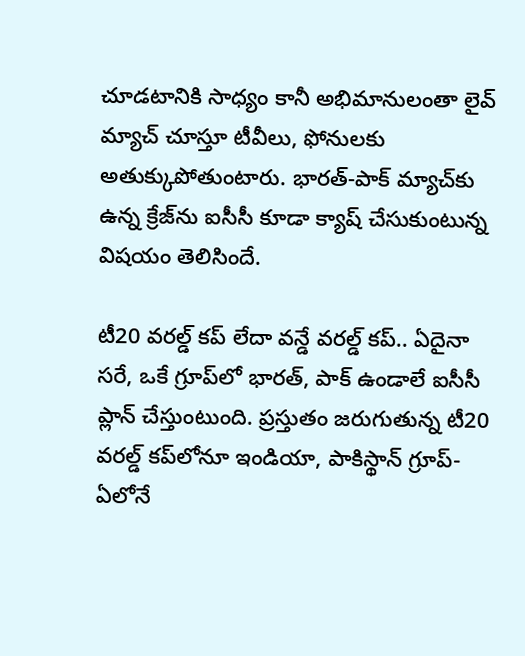చూడటానికి సాధ్యం కానీ అభిమానులంతా లైవ్ మ్యాచ్ చూస్తూ టీవీలు, ఫోనులకు అతుక్కుపోతుంటారు. భారత్-పాక్ మ్యాచ్‌‌కు ఉన్న క్రేజ్‌ను ఐసీసీ కూడా క్యాష్ చేసుకుంటున్న విషయం తెలిసిందే.

టీ20 వరల్డ్ కప్ లేదా వన్డే వరల్డ్ కప్.. ఏదైనా సరే, ఒకే గ్రూప్‌లో భారత్, పాక్ ఉండాలే ఐసీసీ ప్లాన్ చేస్తుంటుంది. ప్రస్తుతం జరుగుతున్న టీ20 వరల్డ్ కప్‌లోనూ ఇండియా, పాకిస్థాన్ గ్రూప్-ఏలోనే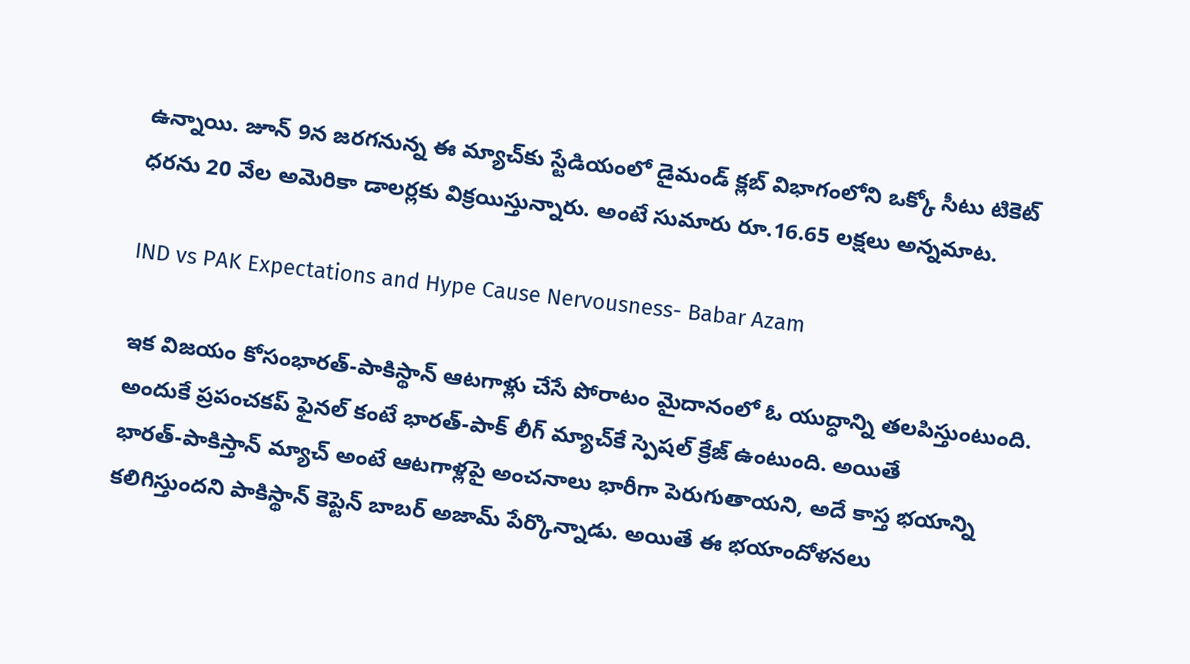ఉన్నాయి. జూన్ 9న జరగనున్న ఈ మ్యాచ్‌కు స్టేడియంలో డైమండ్ క్లబ్ విభాగంలోని ఒక్కో సీటు టికెట్ ధరను 20 వేల అమెరికా డాలర్లకు విక్రయిస్తున్నారు. అంటే సుమారు రూ.16.65 లక్షలు అన్నమాట.

IND vs PAK Expectations and Hype Cause Nervousness- Babar Azam

ఇక విజయం కోసంభారత్-పాకిస్థాన్ ఆటగాళ్లు చేసే పోరాటం మైదానంలో ఓ యుద్ధాన్ని తలపిస్తుంటుంది. అందుకే ప్రపంచకప్ ఫైనల్‌ కంటే భారత్-పాక్‌ లీగ్ మ్యాచ్‌కే స్పెషల్ క్రేజ్‌ ఉంటుంది. అయితే భారత్‌-పాకిస్తాన్ మ్యాచ్ అంటే ఆటగాళ్లపై అంచనాలు భారీగా పెరుగుతాయని, అదే కాస్త భయాన్ని కలిగిస్తుందని పాకిస్థాన్ కెప్టెన్ బాబర్ అజామ్ పేర్కొన్నాడు. అయితే ఈ భయాందోళనలు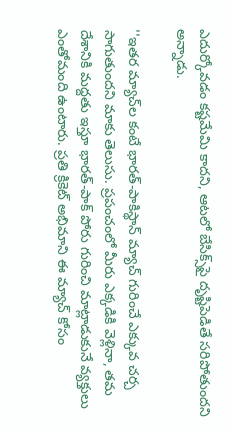ఎదుర్కోవడం కష్టమేమి కాదని, ఆటలో బేసిక్స్‌పై దృష్టిపెడితే సరిపోతుందని అన్నాడు.

''ఇతర మ్యాచ్‌ల కంటే భారత్-పాకిస్థాన్ మ్యాచ్ గురించే ఎక్కువ చర్చ సాగుతుందని మాకు తెలుసు. ప్రపంచంలో మీరు ఎక్కడికి వెళ్లినా, తమ దేశానికి మద్దతు ఇస్తూ భారత్-పాక్ పోరు గురించి మాట్లాడుకునే వ్యక్తులు ఎంతోమంది ఉంటారు. ప్రతి క్రికెట్ అభిమాని ఈ మ్యాచ్ కోసం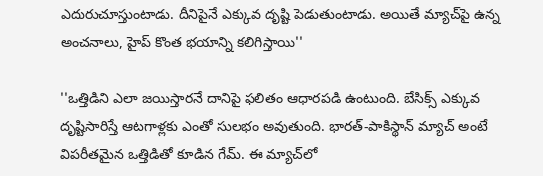ఎదురుచూస్తుంటాడు. దీనిపైనే ఎక్కువ దృష్టి పెడుతుంటాడు. అయితే మ్యాచ్‌పై ఉన్న అంచనాలు, హైప్ కొంత భయాన్ని కలిగిస్తాయి''

''ఒత్తిడిని ఎలా జయిస్తారనే దానిపై ఫలితం ఆధారపడి ఉంటుంది. బేసిక్స్ ఎక్కువ దృష్టిసారిస్తే ఆటగాళ్లకు ఎంతో సులభం అవుతుంది. భారత్-పాకిస్థాన్ మ్యాచ్ అంటే విపరీతమైన ఒత్తిడితో కూడిన గేమ్. ఈ మ్యాచ్‌లో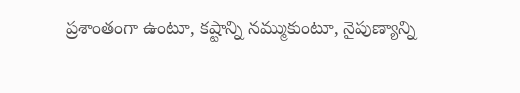ప్రశాంతంగా ఉంటూ, కష్టాన్ని నమ్ముకుంటూ, నైపుణ్యాన్ని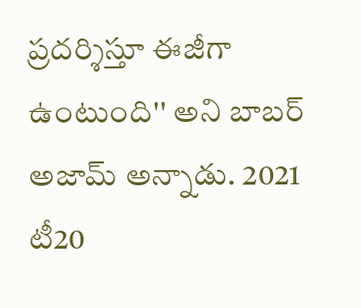ప్రదర్శిస్తూ ఈజీగా ఉంటుంది'' అని బాబర్ అజామ్ అన్నాడు. 2021 టీ20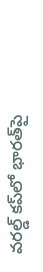వరల్డ్ కప్‌లో భారత్‌పై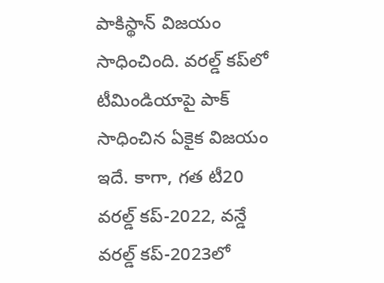పాకిస్థాన్ విజయం సాధించింది. వరల్డ్ కప్‌లో టీమిండియాపై పాక్ సాధించిన ఏకైక విజయం ఇదే. కాగా, గత టీ20 వరల్డ్ కప్-2022, వన్డే వరల్డ్ కప్-2023లో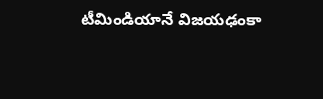టీమిండియానే విజయఢంకా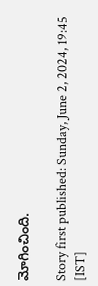మోగించింది.

Story first published: Sunday, June 2, 2024, 19:45 [IST]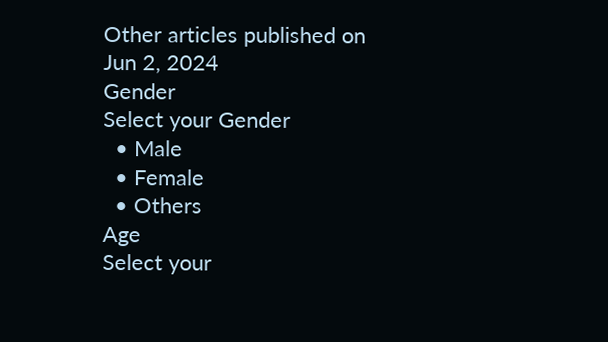Other articles published on Jun 2, 2024
Gender
Select your Gender
  • Male
  • Female
  • Others
Age
Select your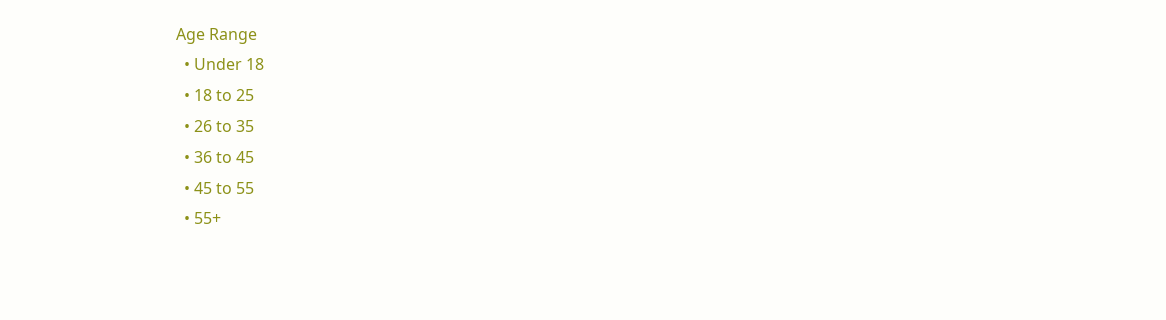Age Range
  • Under 18
  • 18 to 25
  • 26 to 35
  • 36 to 45
  • 45 to 55
  • 55+